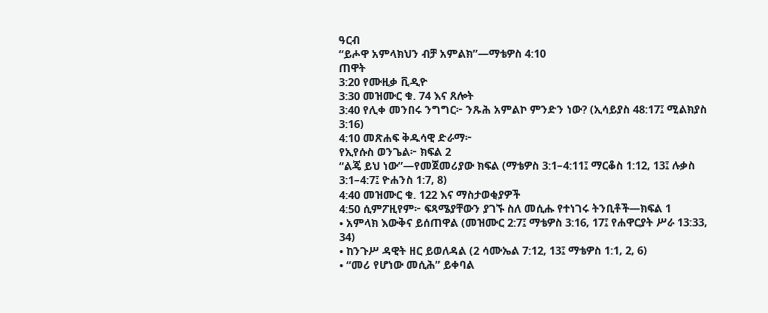ዓርብ
“ይሖዋ አምላክህን ብቻ አምልክ”—ማቴዎስ 4:10
ጠዋት
3:20 የሙዚቃ ቪዲዮ
3:30 መዝሙር ቁ. 74 እና ጸሎት
3:40 የሊቀ መንበሩ ንግግር፦ ንጹሕ አምልኮ ምንድን ነው? (ኢሳይያስ 48:17፤ ሚልክያስ 3:16)
4:10 መጽሐፍ ቅዱሳዊ ድራማ፦
የኢየሱስ ወንጌል፦ ክፍል 2
“ልጄ ይህ ነው”—የመጀመሪያው ክፍል (ማቴዎስ 3:1–4:11፤ ማርቆስ 1:12, 13፤ ሉቃስ 3:1–4:7፤ ዮሐንስ 1:7, 8)
4:40 መዝሙር ቁ. 122 እና ማስታወቂያዎች
4:50 ሲምፖዚየም፦ ፍጻሜያቸውን ያገኙ ስለ መሲሑ የተነገሩ ትንቢቶች—ክፍል 1
• አምላክ እውቅና ይሰጠዋል (መዝሙር 2:7፤ ማቴዎስ 3:16, 17፤ የሐዋርያት ሥራ 13:33, 34)
• ከንጉሥ ዳዊት ዘር ይወለዳል (2 ሳሙኤል 7:12, 13፤ ማቴዎስ 1:1, 2, 6)
• “መሪ የሆነው መሲሕ” ይቀባል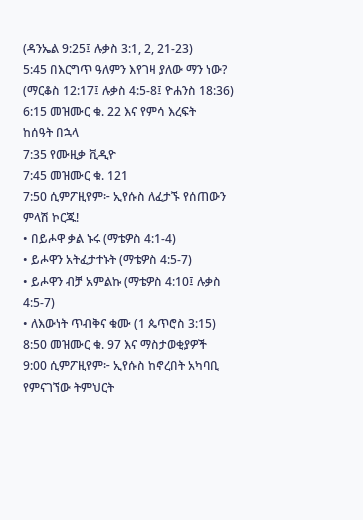(ዳንኤል 9:25፤ ሉቃስ 3:1, 2, 21-23)
5:45 በእርግጥ ዓለምን እየገዛ ያለው ማን ነው? (ማርቆስ 12:17፤ ሉቃስ 4:5-8፤ ዮሐንስ 18:36)
6:15 መዝሙር ቁ. 22 እና የምሳ እረፍት
ከሰዓት በኋላ
7:35 የሙዚቃ ቪዲዮ
7:45 መዝሙር ቁ. 121
7:50 ሲምፖዚየም፦ ኢየሱስ ለፈታኙ የሰጠውን ምላሽ ኮርጁ!
• በይሖዋ ቃል ኑሩ (ማቴዎስ 4:1-4)
• ይሖዋን አትፈታተኑት (ማቴዎስ 4:5-7)
• ይሖዋን ብቻ አምልኩ (ማቴዎስ 4:10፤ ሉቃስ 4:5-7)
• ለእውነት ጥብቅና ቁሙ (1 ጴጥሮስ 3:15)
8:50 መዝሙር ቁ. 97 እና ማስታወቂያዎች
9:00 ሲምፖዚየም፦ ኢየሱስ ከኖረበት አካባቢ የምናገኘው ትምህርት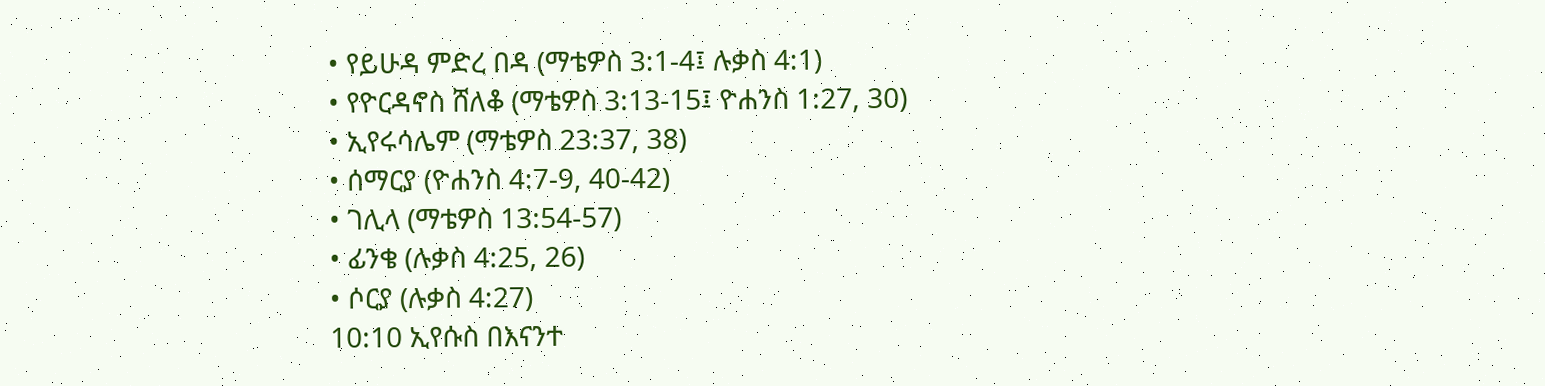• የይሁዳ ምድረ በዳ (ማቴዎስ 3:1-4፤ ሉቃስ 4:1)
• የዮርዳኖስ ሸለቆ (ማቴዎስ 3:13-15፤ ዮሐንስ 1:27, 30)
• ኢየሩሳሌም (ማቴዎስ 23:37, 38)
• ሰማርያ (ዮሐንስ 4:7-9, 40-42)
• ገሊላ (ማቴዎስ 13:54-57)
• ፊንቄ (ሉቃስ 4:25, 26)
• ሶርያ (ሉቃስ 4:27)
10:10 ኢየሱስ በእናንተ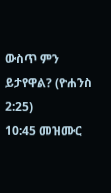ውስጥ ምን ይታየዋል? (ዮሐንስ 2:25)
10:45 መዝሙር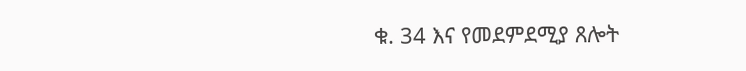ቁ. 34 እና የመደምደሚያ ጸሎት